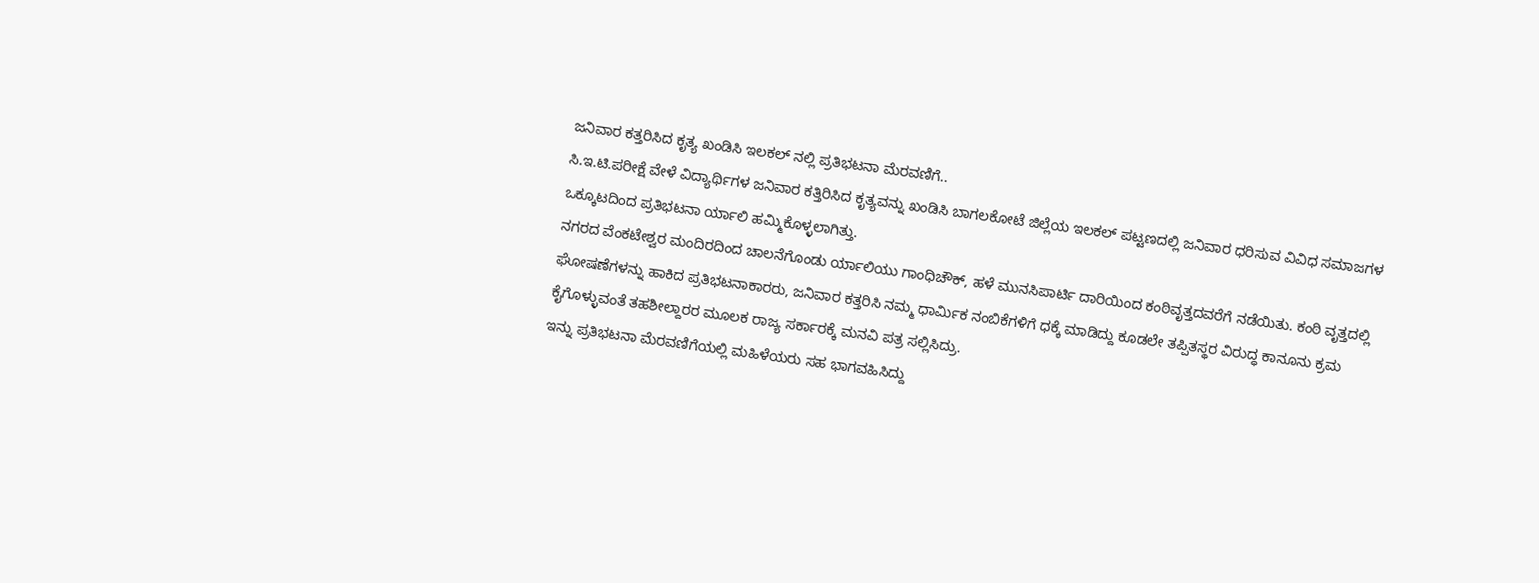ಜನಿವಾರ ಕತ್ತರಿಸಿದ ಕೃತ್ಯ ಖಂಡಿಸಿ ಇಲಕಲ್ ನಲ್ಲಿ ಪ್ರತಿಭಟನಾ ಮೆರವಣಿಗೆ..
ಸಿ.ಇ.ಟಿ.ಪರೀಕ್ಷೆ ವೇಳೆ ವಿದ್ಯಾರ್ಥಿಗಳ ಜನಿವಾರ ಕತ್ತಿರಿಸಿದ ಕೃತ್ಯವನ್ನು ಖಂಡಿಸಿ ಬಾಗಲಕೋಟೆ ಜಿಲ್ಲೆಯ ಇಲಕಲ್ ಪಟ್ಟಣದಲ್ಲಿ ಜನಿವಾರ ಧರಿಸುವ ವಿವಿಧ ಸಮಾಜಗಳ ಒಕ್ಕೂಟದಿಂದ ಪ್ರತಿಭಟನಾ ರ್ಯಾಲಿ ಹಮ್ಮಿಕೊಳ್ಳಲಾಗಿತ್ತು.
ನಗರದ ವೆಂಕಟೇಶ್ವರ ಮಂದಿರದಿಂದ ಚಾಲನೆಗೊಂಡು ರ್ಯಾಲಿಯು ಗಾಂಧಿಚೌಕ್, ಹಳೆ ಮುನಸಿಪಾರ್ಟಿ ದಾರಿಯಿಂದ ಕಂಠಿವೃತ್ತದವರೆಗೆ ನಡೆಯಿತು. ಕಂಠಿ ವೃತ್ತದಲ್ಲಿ ಘೋಷಣೆಗಳನ್ನು ಹಾಕಿದ ಪ್ರತಿಭಟನಾಕಾರರು, ಜನಿವಾರ ಕತ್ತರಿಸಿ ನಮ್ಮ ಧಾರ್ಮಿಕ ನಂಬಿಕೆಗಳಿಗೆ ಧಕ್ಕೆ ಮಾಡಿದ್ದು ಕೂಡಲೇ ತಪ್ಪಿತಸ್ಥರ ವಿರುದ್ಧ ಕಾನೂನು ಕ್ರಮ ಕೈಗೊಳ್ಳುವಂತೆ ತಹಶೀಲ್ದಾರರ ಮೂಲಕ ರಾಜ್ಯ ಸರ್ಕಾರಕ್ಕೆ ಮನವಿ ಪತ್ರ ಸಲ್ಲಿಸಿದ್ರು.
ಇನ್ನು ಪ್ರತಿಭಟನಾ ಮೆರವಣಿಗೆಯಲ್ಲಿ ಮಹಿಳೆಯರು ಸಹ ಭಾಗವಹಿಸಿದ್ದು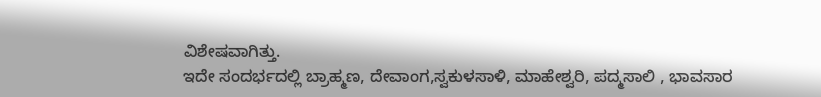ವಿಶೇಷವಾಗಿತ್ತು.
ಇದೇ ಸಂದರ್ಭದಲ್ಲಿ ಬ್ರಾಹ್ಮಣ, ದೇವಾಂಗ,ಸ್ವಕುಳಸಾಳಿ, ಮಾಹೇಶ್ವರಿ, ಪದ್ಮಸಾಲಿ , ಭಾವಸಾರ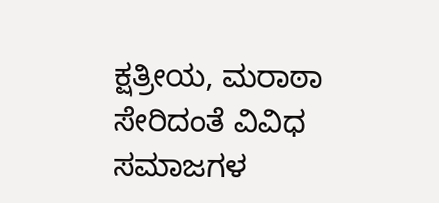ಕ್ಷತ್ರೀಯ, ಮರಾಠಾ ಸೇರಿದಂತೆ ವಿವಿಧ ಸಮಾಜಗಳ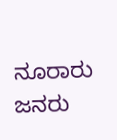ನೂರಾರು ಜನರು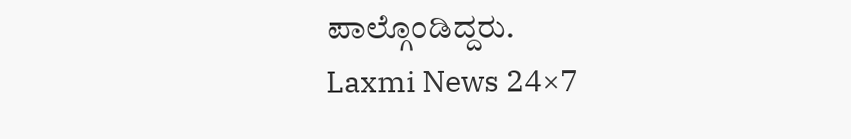ಪಾಲ್ಗೊಂಡಿದ್ದರು.
Laxmi News 24×7